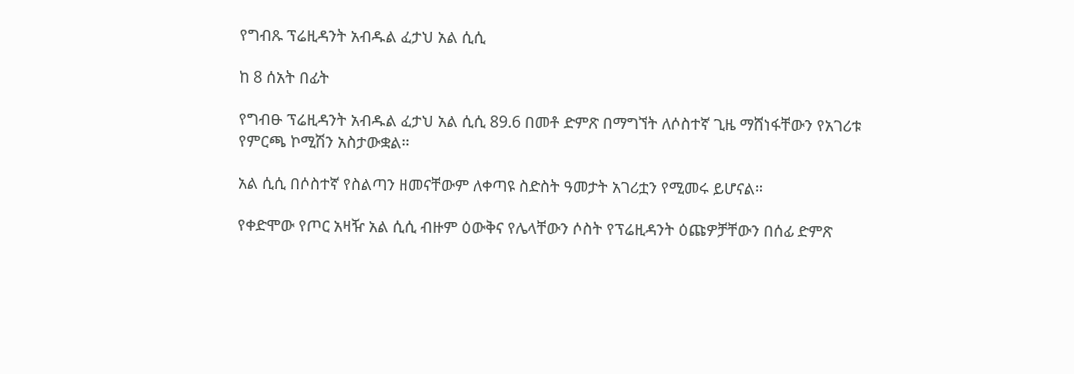የግብጹ ፕሬዚዳንት አብዱል ፈታህ አል ሲሲ

ከ 8 ሰአት በፊት

የግብፁ ፕሬዚዳንት አብዱል ፈታህ አል ሲሲ 89.6 በመቶ ድምጽ በማግኘት ለሶስተኛ ጊዜ ማሸነፋቸውን የአገሪቱ የምርጫ ኮሚሽን አስታውቋል።

አል ሲሲ በሶስተኛ የስልጣን ዘመናቸውም ለቀጣዩ ስድስት ዓመታት አገሪቷን የሚመሩ ይሆናል።

የቀድሞው የጦር አዛዥ አል ሲሲ ብዙም ዕውቅና የሌላቸውን ሶስት የፕሬዚዳንት ዕጩዎቻቸውን በሰፊ ድምጽ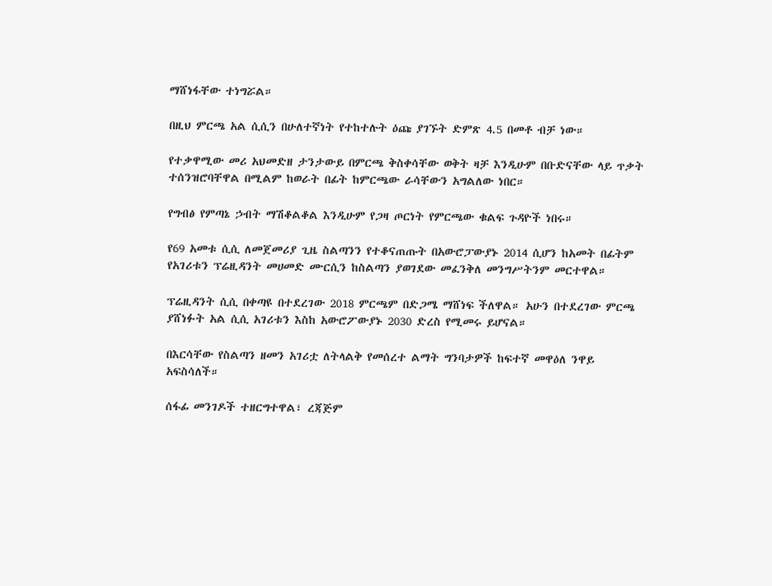ማሸነፋቸው ተነግሯል።

በዚህ ምርጫ አል ሲሲን በሁለተኛነት የተከተሉት ዕጩ ያገኙት ድምጽ 4.5 በመቶ ብቻ ነው።

የተቃዋሚው መሪ አህመድዘ ታንታውይ በምርጫ ቅስቀሳቸው ወቅት ዛቻ እንዲሁም በቡድናቸው ላይ ጥቃት ተሰንዝሮባቸዋል በሚልም ከወራት በፊት ከምርጫው ራሳቸውን አግልለው ነበር።

የግብፅ የምጣኔ ኃብት ማሽቆልቆል እንዲሁም የጋዛ ጦርነት የምርጫው ቁልፍ ጉዳዮች ነበሩ።

የ69 አመቱ ሲሲ ለመጀመሪያ ጊዜ ስልጣንን የተቆናጠጡት በአውሮፓውያኑ 2014 ሲሆን ከአመት በፊትም የአገሪቱን ፕሬዚዳንት መሀመድ ሙርሲን ከስልጣን ያወገደው መፈንቅለ መንግሥትንም መርተዋል።

ፕሬዚዳንት ሲሲ በቀጣዩ በተደረገው 2018 ምርጫም በድጋሜ ማሸነፍ ችለዋል። አሁን በተደረገው ምርጫ ያሸነፉት አል ሲሲ አገሪቱን እስከ አውሮፖውያኑ 2030 ድረስ የሚመሩ ይሆናል።

በእርሳቸው የስልጣን ዘመን አገሪቷ ለትላልቅ የመሰረተ ልማት ግንባታዎች ከፍተኛ መዋዕለ ንዋይ አፍስሳለች።

ሰፋፊ መንገዶች ተዘርግተዋል፣ ረጃጅም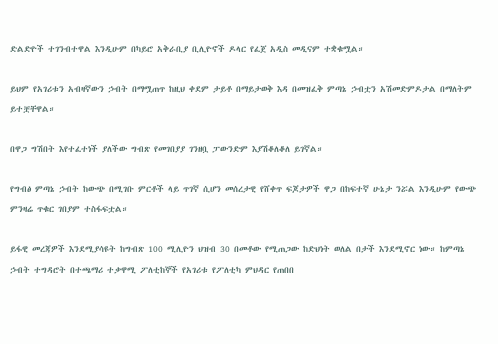ድልድዮች ተገንብተዋል እንዲሁም በካይሮ አቅራቢያ ቢሊዮኖች ዶላር የፈጀ አዲስ መዲናም ተቋቁሟል።

ይህም የአገሪቱን አብዛኛውን ኃብት በማሟጠጥ ከዚህ ቀደም ታይቶ በማይታወቅ እዳ በመዝፈቅ ምጣኔ ኃብቷን አሽመድምዶታል በማለትም ይተቿቸዋል።

በዋጋ ግሽበት እየተፈተነች ያለችው ግብጽ የመገበያያ ገንዘቧ ፓውንድም እያሽቆለቆለ ይገኛል።

የግብፅ ምጣኔ ኃብት ከውጭ በሚገቡ ምርቶች ላይ ጥገኛ ሲሆን መሰረታዊ የሸቀጥ ፍጆታዎች ዋጋ በከፍተኛ ሁኔታ ንሯል እንዲሁም የውጭ ምንዛሬ ጥቁር ገበያም ተስፋፍቷል።

ይፋዊ መረጃዎች እንደሚያሳዩት ከግብጽ 100 ሚሊዮን ህዝብ 30 በመቶው የሚጠጋው ከድህነት ወለል በታች እንደሚኖር ነው። ከምጣኔ ኃብት ተግዳሮት በተጫማሪ ተቃዋሚ ፖለቲከኞች የአገሪቱ የፖለቲካ ምህዳር የጠበበ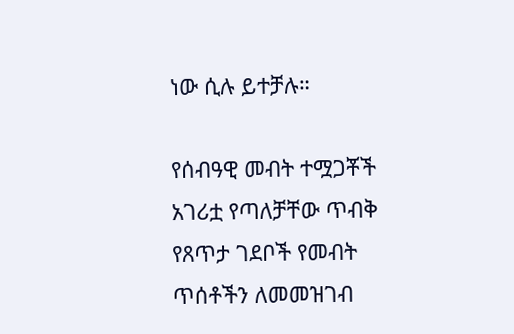ነው ሲሉ ይተቻሉ።

የሰብዓዊ መብት ተሟጋቾች አገሪቷ የጣለቻቸው ጥብቅ የጸጥታ ገደቦች የመብት ጥሰቶችን ለመመዝገብ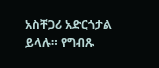አስቸጋሪ አድርጎታል ይላሉ። የግብጹ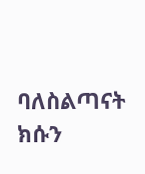ባለስልጣናት ክሱን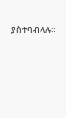ያስተባብላሉ።